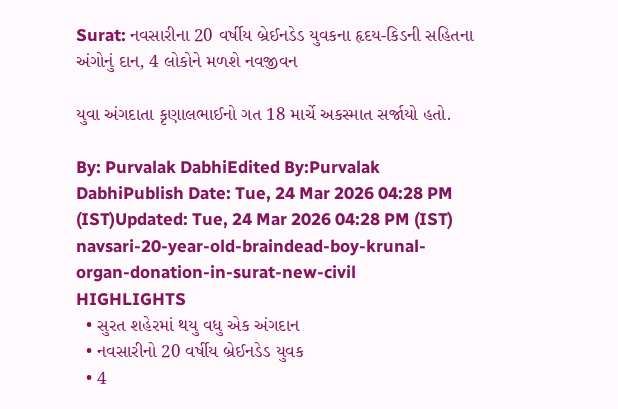Surat: નવસારીના 20 વર્ષીય બ્રેઈનડેડ યુવકના હૃદય-કિડની સહિતના અંગોનું દાન, 4 લોકોને મળશે નવજીવન

યુવા અંગદાતા કૃણાલભાઈનો ગત 18 માર્ચે અકસ્માત સર્જાયો હતો.

By: Purvalak DabhiEdited By:Purvalak DabhiPublish Date: Tue, 24 Mar 2026 04:28 PM (IST)Updated: Tue, 24 Mar 2026 04:28 PM (IST)
navsari-20-year-old-braindead-boy-krunal-organ-donation-in-surat-new-civil
HIGHLIGHTS
  • સુરત શહેરમાં થયુ વધુ એક અંગદાન
  • નવસારીનો 20 વર્ષીય બ્રેઈનડેડ યુવક
  • 4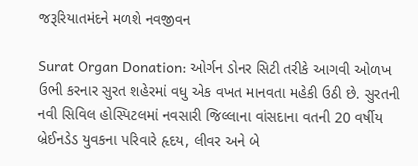જરૂરિયાતમંદને મળશે નવજીવન

Surat Organ Donation: ઓર્ગન ડોનર સિટી તરીકે આગવી ઓળખ ઉભી કરનાર સુરત શહેરમાં વધુ એક વખત માનવતા મહેકી ઉઠી છે. સુરતની નવી સિવિલ હોસ્પિટલમાં નવસારી જિલ્લાના વાંસદાના વતની 20 વર્ષીય બ્રેઈનડેડ યુવકના પરિવારે હૃદય, લીવર અને બે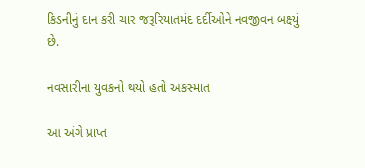કિડનીનું દાન કરી ચાર જરૂરિયાતમંદ દર્દીઓને નવજીવન બક્ષ્યું છે.

નવસારીના યુવકનો થયો હતો અકસ્માત

આ અંગે પ્રાપ્ત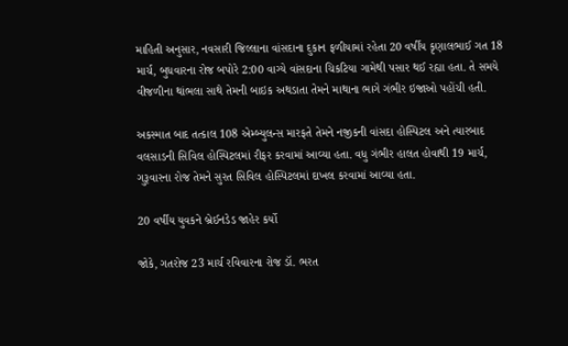માહિતી અનુસાર, નવસારી જિલ્લાના વાંસદાના દુકાન ફળીયામાં રહેતા 20 વર્ષીય કૃણાલભાઈ ગત 18 માર્ચ, બુધવારના રોજ બપોરે 2:00 વાગ્યે વાંસદાના ચિકટિયા ગામેથી પસાર થઈ રહ્યા હતા. તે સમયે વીજળીના થાંભલા સાથે તેમની બાઇક અથડાતા તેમને માથાના ભાગે ગંભીર ઇજાઓ પહોંચી હતી.

અકસ્માત બાદ તત્કાલ 108 એમ્બ્યુલન્સ મારફતે તેમને નજીકની વાંસદા હોસ્પિટલ અને ત્યારબાદ વલસાડની સિવિલ હોસ્પિટલમાં રીફર કરવામાં આવ્યા હતા. વધુ ગંભીર હાલત હોવાથી 19 માર્ચ, ગુરૂવારના રોજ તેમને સુરત સિવિલ હોસ્પિટલમાં દાખલ કરવામાં આવ્યા હતા.

20 વર્ષીય યુવકને બ્રેઈનડેડ જાહેર કર્યો

જોકે, ગતરોજ 23 માર્ચ રવિવારના રોજ ડૉ. ભરત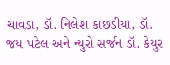ચાવડા, ડૉ. નિલેશ કાછડીયા, ડૉ. જય પટેલ અને ન્યુરો સર્જન ડૉ. કેયુર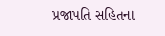પ્રજાપતિ સહિતના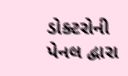ડોક્ટરોની પેનલ દ્વારા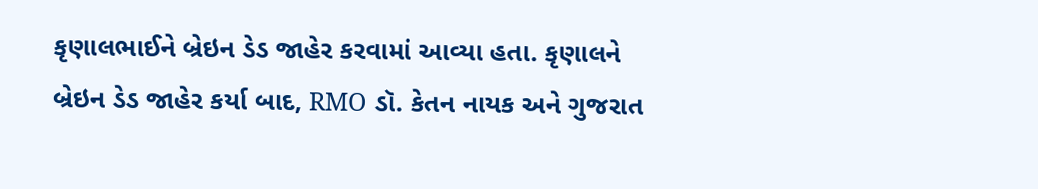કૃણાલભાઈને બ્રેઇન ડેડ જાહેર કરવામાં આવ્યા હતા. કૃણાલને બ્રેઇન ડેડ જાહેર કર્યા બાદ, RMO ડૉ. કેતન નાયક અને ગુજરાત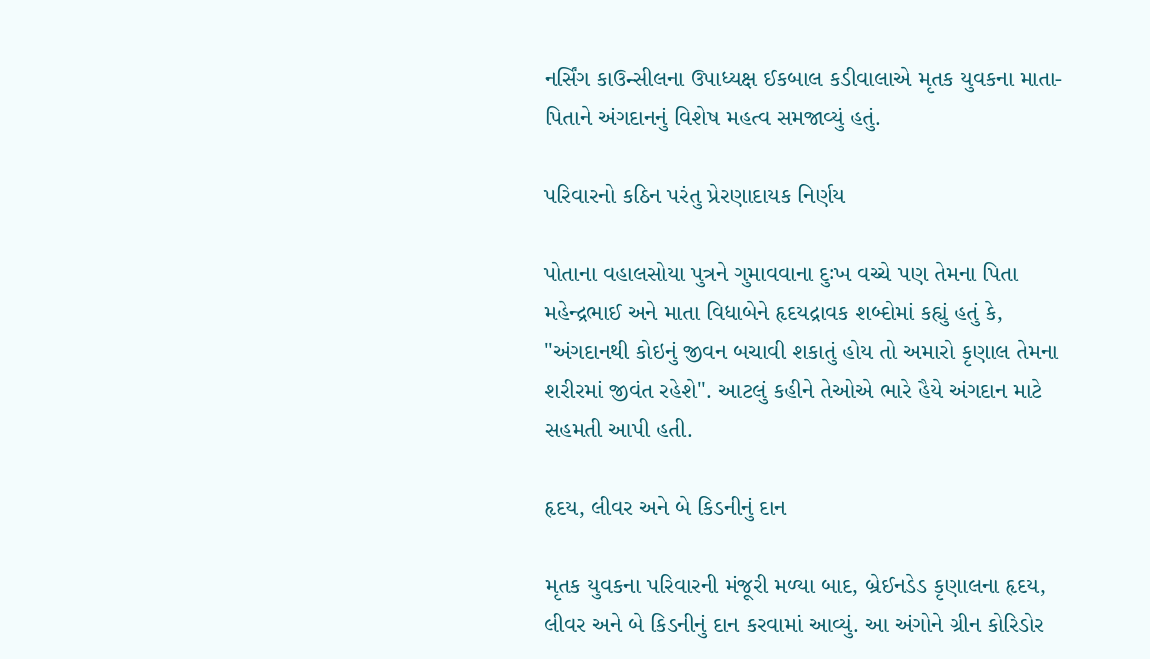નર્સિંગ કાઉન્સીલના ઉપાધ્યક્ષ ઈકબાલ કડીવાલાએ મૃતક યુવકના માતા-પિતાને અંગદાનનું વિશેષ મહત્વ સમજાવ્યું હતું.

પરિવારનો કઠિન પરંતુ પ્રેરણાદાયક નિર્ણય

પોતાના વહાલસોયા પુત્રને ગુમાવવાના દુઃખ વચ્ચે પણ તેમના પિતા મહેન્દ્રભાઈ અને માતા વિધાબેને હૃદયદ્રાવક શબ્દોમાં કહ્યું હતું કે, "અંગદાનથી કોઇનું જીવન બચાવી શકાતું હોય તો અમારો કૃણાલ તેમના શરીરમાં જીવંત રહેશે". આટલું કહીને તેઓએ ભારે હૈયે અંગદાન માટે સહમતી આપી હતી.

હૃદય, લીવર અને બે કિડનીનું દાન

મૃતક યુવકના પરિવારની મંજૂરી મળ્યા બાદ, બ્રેઈનડેડ કૃણાલના હૃદય, લીવર અને બે કિડનીનું દાન કરવામાં આવ્યું. આ અંગોને ગ્રીન કોરિડોર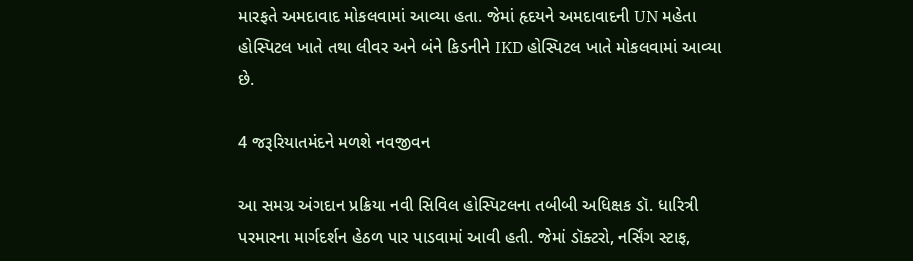મારફતે અમદાવાદ મોકલવામાં આવ્યા હતા. જેમાં હૃદયને અમદાવાદની UN મહેતા હોસ્પિટલ ખાતે તથા લીવર અને બંને કિડનીને IKD હોસ્પિટલ ખાતે મોકલવામાં આવ્યા છે.

4 જરૂરિયાતમંદને મળશે નવજીવન

આ સમગ્ર અંગદાન પ્રક્રિયા નવી સિવિલ હોસ્પિટલના તબીબી અધિક્ષક ડૉ. ધારિત્રી પરમારના માર્ગદર્શન હેઠળ પાર પાડવામાં આવી હતી. જેમાં ડૉક્ટરો, નર્સિંગ સ્ટાફ,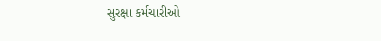સુરક્ષા કર્મચારીઓ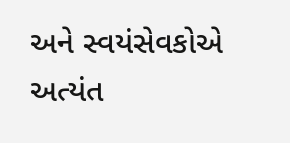અને સ્વયંસેવકોએ અત્યંત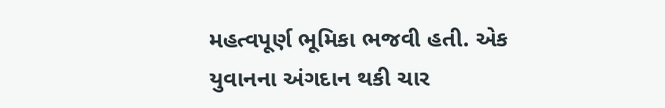મહત્વપૂર્ણ ભૂમિકા ભજવી હતી. એક યુવાનના અંગદાન થકી ચાર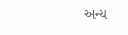અન્ય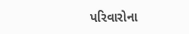પરિવારોના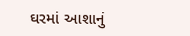ઘરમાં આશાનું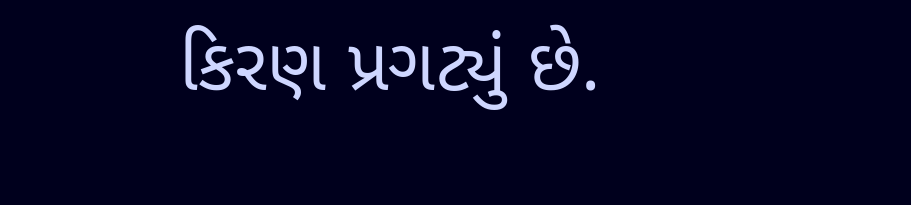કિરણ પ્રગટ્યું છે.